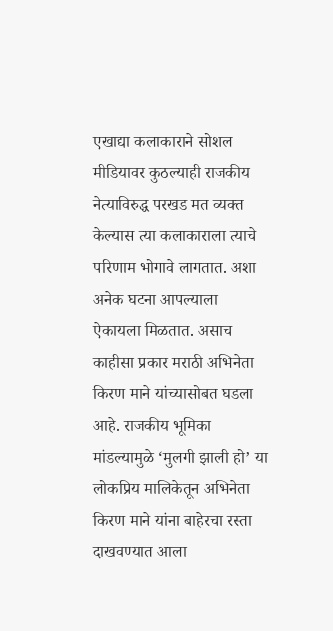एखाद्या कलाकाराने सोशल मीडियावर कुठल्याही राजकीय नेत्याविरुद्ध परखड मत व्यक्त केल्यास त्या कलाकाराला त्याचे परिणाम भोगावे लागतात. अशा अनेक घटना आपल्याला ऐकायला मिळतात. असाच काहीसा प्रकार मराठी अभिनेता किरण माने यांच्यासोबत घडला आहे. राजकीय भूमिका मांडल्यामुळे ‘मुलगी झाली हो’ या लोकप्रिय मालिकेतून अभिनेता किरण माने यांना बाहेरचा रस्ता दाखवण्यात आला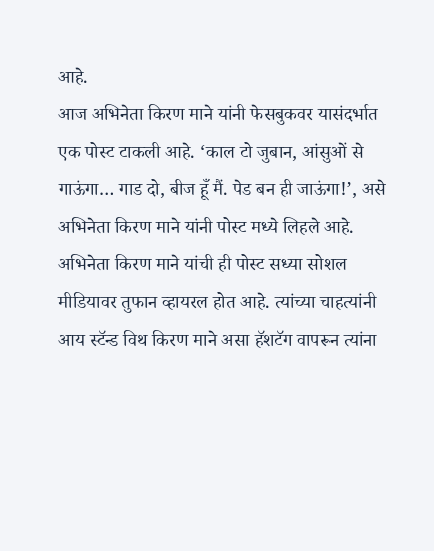आहे.
आज अभिनेता किरण माने यांनी फेसबुकवर यासंदर्भात एक पोस्ट टाकली आहे. ‘काल टो जुबान, आंसुओं से गाऊंगा… गाड दो, बीज हूँ मैं. पेड बन ही जाऊंगा!’, असे अभिनेता किरण माने यांनी पोस्ट मध्ये लिहले आहे. अभिनेता किरण माने यांची ही पोस्ट सध्या सोशल मीडियावर तुफान व्हायरल होत आहे. त्यांच्या चाहत्यांनी आय स्टॅन्ड विथ किरण माने असा हॅशटॅग वापरून त्यांना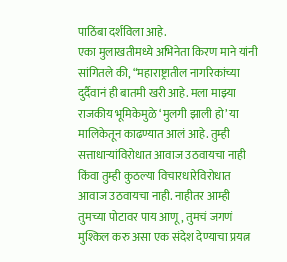पाठिंबा दर्शविला आहे.
एका मुलाखतीमध्ये अभिनेता किरण माने यांनी सांगितले की, “महाराष्ट्रातील नागरिकांच्या दुर्दैवानं ही बातमी खरी आहे. मला माझ्या राजकीय भूमिकेमुळे ‘मुलगी झाली हो’ या मालिकेतून काढण्यात आलं आहे. तुम्ही सत्ताधाऱ्यांविरोधात आवाज उठवायचा नाही किंवा तुम्ही कुठल्या विचारधारेविरोधात आवाज उठवायचा नाही. नाहीतर आम्ही तुमच्या पोटावर पाय आणू, तुमचं जगणं मुश्किल करु असा एक संदेश देण्याचा प्रयत्न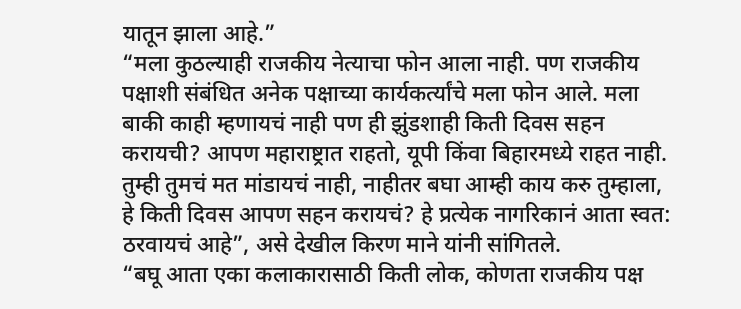यातून झाला आहे.”
“मला कुठल्याही राजकीय नेत्याचा फोन आला नाही. पण राजकीय पक्षाशी संबंधित अनेक पक्षाच्या कार्यकर्त्यांचे मला फोन आले. मला बाकी काही म्हणायचं नाही पण ही झुंडशाही किती दिवस सहन करायची? आपण महाराष्ट्रात राहतो, यूपी किंवा बिहारमध्ये राहत नाही. तुम्ही तुमचं मत मांडायचं नाही, नाहीतर बघा आम्ही काय करु तुम्हाला, हे किती दिवस आपण सहन करायचं? हे प्रत्येक नागरिकानं आता स्वत: ठरवायचं आहे”, असे देखील किरण माने यांनी सांगितले.
“बघू आता एका कलाकारासाठी किती लोक, कोणता राजकीय पक्ष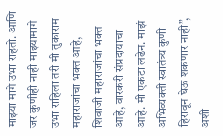माझ्या मागे उभा राहतो. आणि जर कुणीही नाही माझ्यामागे उभा राहिला तरी मी तुकाराम महाराजांचा भक्त आहे, शिवाजी महाराजांचा भक्त आहे, वारकरी संप्रदायाचा आहे. मी एकटा लढेन. माझं अभिव्यक्ती स्वातंत्र्य कुणी हिरावून घेऊ शकणार नाही”, अशी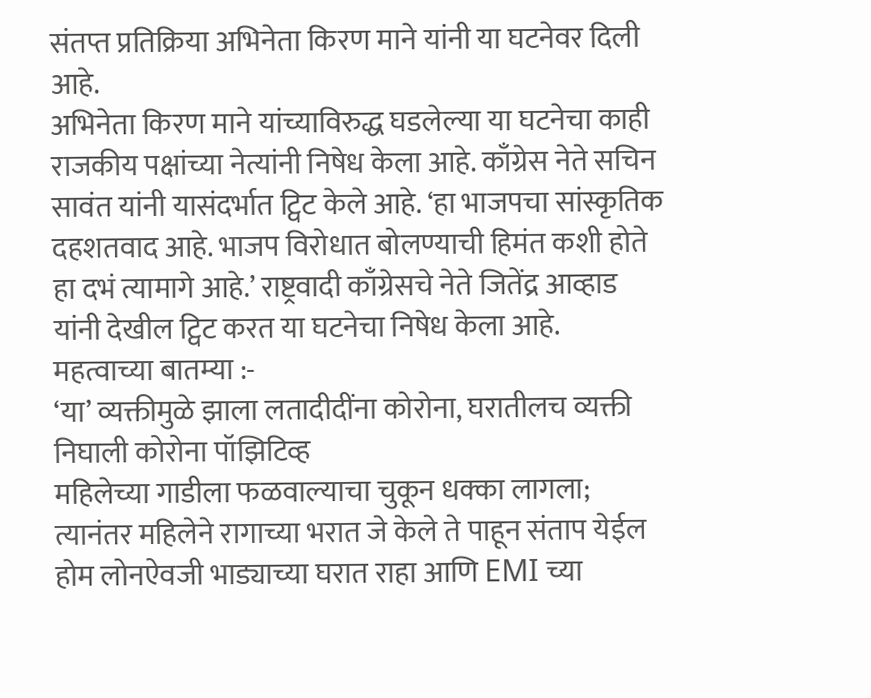संतप्त प्रतिक्रिया अभिनेता किरण माने यांनी या घटनेवर दिली आहे.
अभिनेता किरण माने यांच्याविरुद्ध घडलेल्या या घटनेचा काही राजकीय पक्षांच्या नेत्यांनी निषेध केला आहे. काँग्रेस नेते सचिन सावंत यांनी यासंदर्भात ट्विट केले आहे. ‘हा भाजपचा सांस्कृतिक दहशतवाद आहे. भाजप विरोधात बोलण्याची हिमंत कशी होते हा दभं त्यामागे आहे.’ राष्ट्रवादी काँग्रेसचे नेते जितेंद्र आव्हाड यांनी देखील ट्विट करत या घटनेचा निषेध केला आहे.
महत्वाच्या बातम्या :-
‘या’ व्यक्तीमुळे झाला लतादीदींना कोरोना, घरातीलच व्यक्ती निघाली कोरोना पॉझिटिव्ह
महिलेच्या गाडीला फळवाल्याचा चुकून धक्का लागला; त्यानंतर महिलेने रागाच्या भरात जे केले ते पाहून संताप येईल
होम लोनऐवजी भाड्याच्या घरात राहा आणि EMI च्या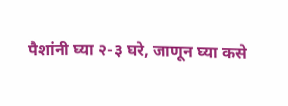पैशांनी घ्या २-३ घरे, जाणून घ्या कसे